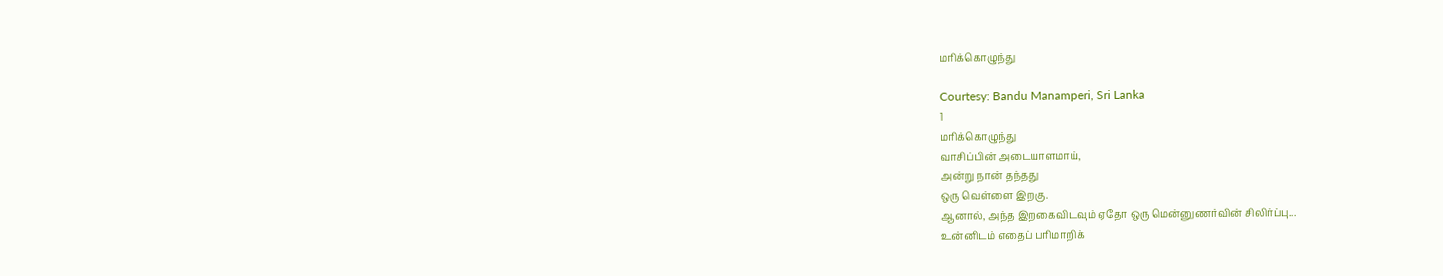மரிக்கொழுந்து

Courtesy: Bandu Manamperi, Sri Lanka
1
மரிக்கொழுந்து
வாசிப்பின் அடையாளமாய்,
அன்று நான் தந்தது
ஒரு வெள்ளை இறகு.
ஆனால், அந்த இறகைவிடவும் ஏதோ ஒரு மென்னுணர்வின் சிலிர்ப்பு...
உன்னிடம் எதைப் பரிமாறிக்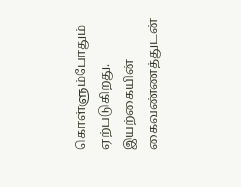கொள்ளும்போதும்
ஏற்படுகிறது.
இயற்கையின் கைவண்ணத்துடன்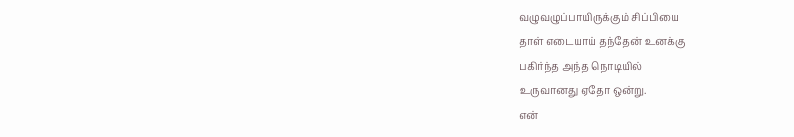வழுவழுப்பாயிருக்கும் சிப்பியை
தாள் எடையாய் தந்தேன் உனக்கு
பகிர்ந்த அந்த நொடியில்
உருவானது ஏதோ ஒன்று.
என்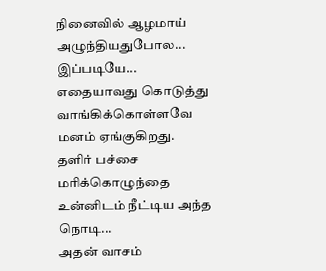நினைவில் ஆழமாய் அழுந்தியதுபோல...
இப்படியே...
எதையாவது கொடுத்து வாங்கிக்கொள்ளவே
மனம் ஏங்குகிறது.
தளிர் பச்சை மரிக்கொழுந்தை
உன்னிடம் நீட்டிய அந்த நொடி...
அதன் வாசம்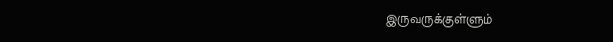இருவருக்குள்ளும்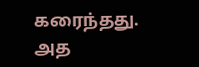கரைந்தது.
அத